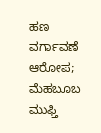ಹಣ ವರ್ಗಾವಣೆ ಆರೋಪ; ಮೆಹಬೂಬ ಮುಫ್ತಿ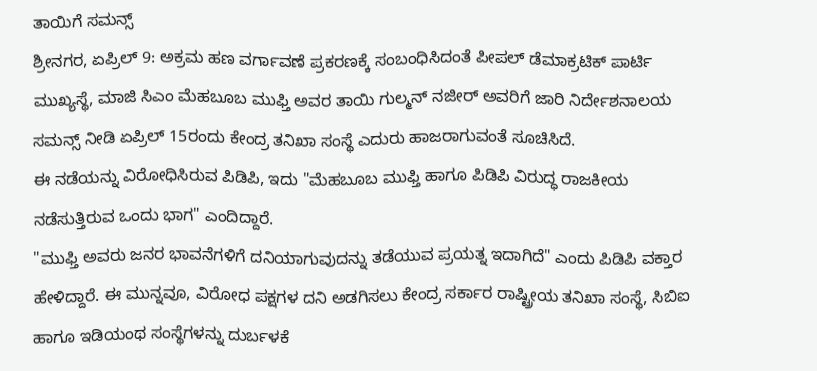ತಾಯಿಗೆ ಸಮನ್ಸ್
ಶ್ರೀನಗರ, ಏಪ್ರಿಲ್ 9: ಅಕ್ರಮ ಹಣ ವರ್ಗಾವಣೆ ಪ್ರಕರಣಕ್ಕೆ ಸಂಬಂಧಿಸಿದಂತೆ ಪೀಪಲ್ ಡೆಮಾಕ್ರಟಿಕ್ ಪಾರ್ಟಿ ಮುಖ್ಯಸ್ಥೆ, ಮಾಜಿ ಸಿಎಂ ಮೆಹಬೂಬ ಮುಫ್ತಿ ಅವರ ತಾಯಿ ಗುಲ್ಮನ್ ನಜೀರ್ ಅವರಿಗೆ ಜಾರಿ ನಿರ್ದೇಶನಾಲಯ ಸಮನ್ಸ್ ನೀಡಿ ಏಪ್ರಿಲ್ 15ರಂದು ಕೇಂದ್ರ ತನಿಖಾ ಸಂಸ್ಥೆ ಎದುರು ಹಾಜರಾಗುವಂತೆ ಸೂಚಿಸಿದೆ.
ಈ ನಡೆಯನ್ನು ವಿರೋಧಿಸಿರುವ ಪಿಡಿಪಿ, ಇದು "ಮೆಹಬೂಬ ಮುಫ್ತಿ ಹಾಗೂ ಪಿಡಿಪಿ ವಿರುದ್ಧ ರಾಜಕೀಯ ನಡೆಸುತ್ತಿರುವ ಒಂದು ಭಾಗ" ಎಂದಿದ್ದಾರೆ.
"ಮುಫ್ತಿ ಅವರು ಜನರ ಭಾವನೆಗಳಿಗೆ ದನಿಯಾಗುವುದನ್ನು ತಡೆಯುವ ಪ್ರಯತ್ನ ಇದಾಗಿದೆ" ಎಂದು ಪಿಡಿಪಿ ವಕ್ತಾರ ಹೇಳಿದ್ದಾರೆ. ಈ ಮುನ್ನವೂ, ವಿರೋಧ ಪಕ್ಷಗಳ ದನಿ ಅಡಗಿಸಲು ಕೇಂದ್ರ ಸರ್ಕಾರ ರಾಷ್ಟ್ರೀಯ ತನಿಖಾ ಸಂಸ್ಥೆ, ಸಿಬಿಐ ಹಾಗೂ ಇಡಿಯಂಥ ಸಂಸ್ಥೆಗಳನ್ನು ದುರ್ಬಳಕೆ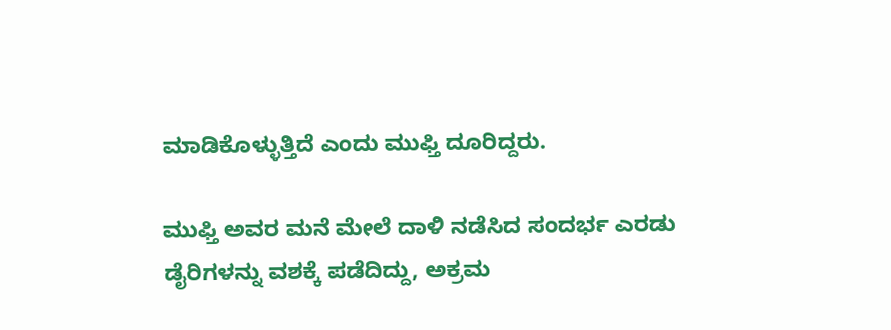ಮಾಡಿಕೊಳ್ಳುತ್ತಿದೆ ಎಂದು ಮುಫ್ತಿ ದೂರಿದ್ದರು.

ಮುಫ್ತಿ ಅವರ ಮನೆ ಮೇಲೆ ದಾಳಿ ನಡೆಸಿದ ಸಂದರ್ಭ ಎರಡು ಡೈರಿಗಳನ್ನು ವಶಕ್ಕೆ ಪಡೆದಿದ್ದು, ಅಕ್ರಮ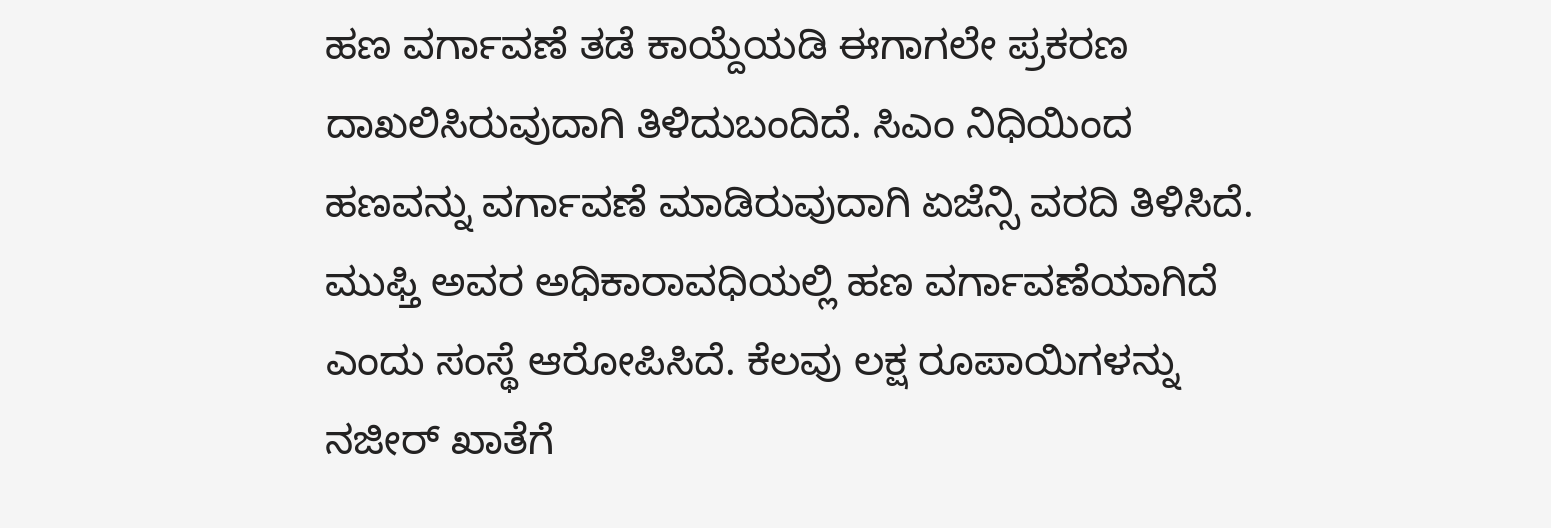ಹಣ ವರ್ಗಾವಣೆ ತಡೆ ಕಾಯ್ದೆಯಡಿ ಈಗಾಗಲೇ ಪ್ರಕರಣ ದಾಖಲಿಸಿರುವುದಾಗಿ ತಿಳಿದುಬಂದಿದೆ. ಸಿಎಂ ನಿಧಿಯಿಂದ ಹಣವನ್ನು ವರ್ಗಾವಣೆ ಮಾಡಿರುವುದಾಗಿ ಏಜೆನ್ಸಿ ವರದಿ ತಿಳಿಸಿದೆ. ಮುಫ್ತಿ ಅವರ ಅಧಿಕಾರಾವಧಿಯಲ್ಲಿ ಹಣ ವರ್ಗಾವಣೆಯಾಗಿದೆ ಎಂದು ಸಂಸ್ಥೆ ಆರೋಪಿಸಿದೆ. ಕೆಲವು ಲಕ್ಷ ರೂಪಾಯಿಗಳನ್ನು ನಜೀರ್ ಖಾತೆಗೆ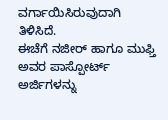ವರ್ಗಾಯಿಸಿರುವುದಾಗಿ ತಿಳಿಸಿದೆ.
ಈಚೆಗೆ ನಜೀರ್ ಹಾಗೂ ಮುಫ್ತಿ ಅವರ ಪಾಸ್ಪೋರ್ಟ್ ಅರ್ಜಿಗಳನ್ನು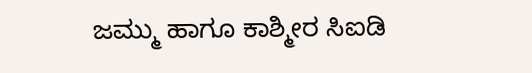ಜಮ್ಮು ಹಾಗೂ ಕಾಶ್ಮೀರ ಸಿಐಡಿ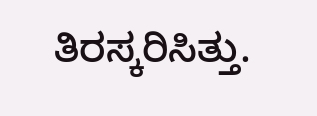ತಿರಸ್ಕರಿಸಿತ್ತು.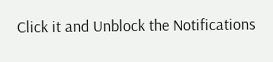Click it and Unblock the Notifications